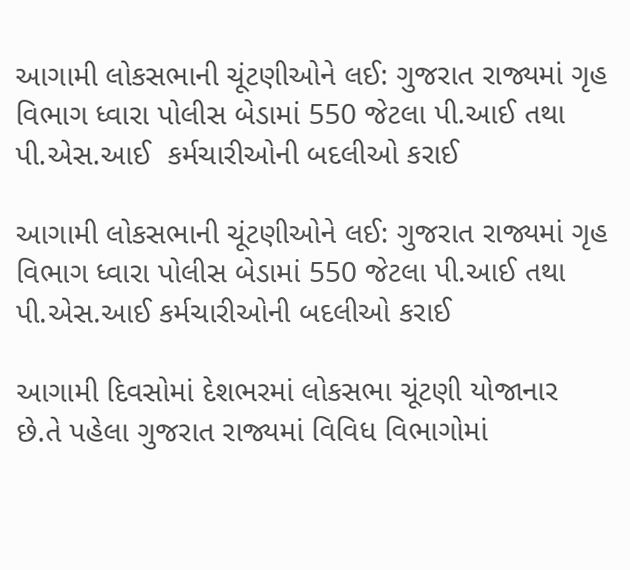આગામી લોકસભાની ચૂંટણીઓને લઈ: ગુજરાત રાજ્યમાં ગૃહ વિભાગ ધ્વારા પોલીસ બેડામાં 550 જેટલા પી.આઈ તથા પી.એસ.આઈ  કર્મચારીઓની બદલીઓ કરાઈ

આગામી લોકસભાની ચૂંટણીઓને લઈ: ગુજરાત રાજ્યમાં ગૃહ વિભાગ ધ્વારા પોલીસ બેડામાં 550 જેટલા પી.આઈ તથા પી.એસ.આઈ કર્મચારીઓની બદલીઓ કરાઈ

આગામી દિવસોમાં દેશભરમાં લોકસભા ચૂંટણી યોજાનાર છે.તે પહેલા ગુજરાત રાજ્યમાં વિવિધ વિભાગોમાં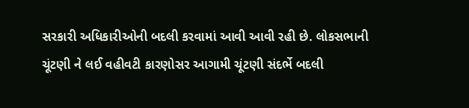સરકારી અધિકારીઓની બદલી કરવામાં આવી આવી રહી છે. લોકસભાની ચૂંટણી ને લઈ વહીવટી કારણોસર આગામી ચૂંટણી સંદર્ભે બદલી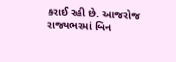કરાઈ રહી છે. આજરોજ રાજ્યભરમાં બિન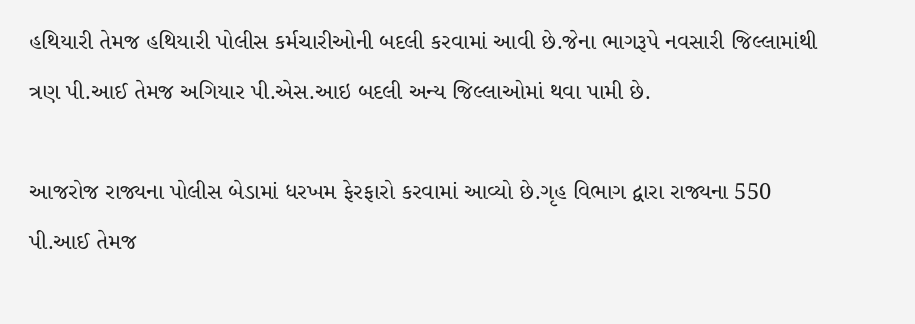હથિયારી તેમજ હથિયારી પોલીસ કર્મચારીઓની બદલી કરવામાં આવી છે.જેના ભાગરૂપે નવસારી જિલ્લામાંથી ત્રણ પી.આઈ તેમજ અગિયાર પી.એસ.આઇ બદલી અન્ય જિલ્લાઓમાં થવા પામી છે.

આજરોજ રાજ્યના પોલીસ બેડામાં ધરખમ ફેરફારો કરવામાં આવ્યો છે.ગૃહ વિભાગ દ્વારા રાજ્યના 550 પી.આઈ તેમજ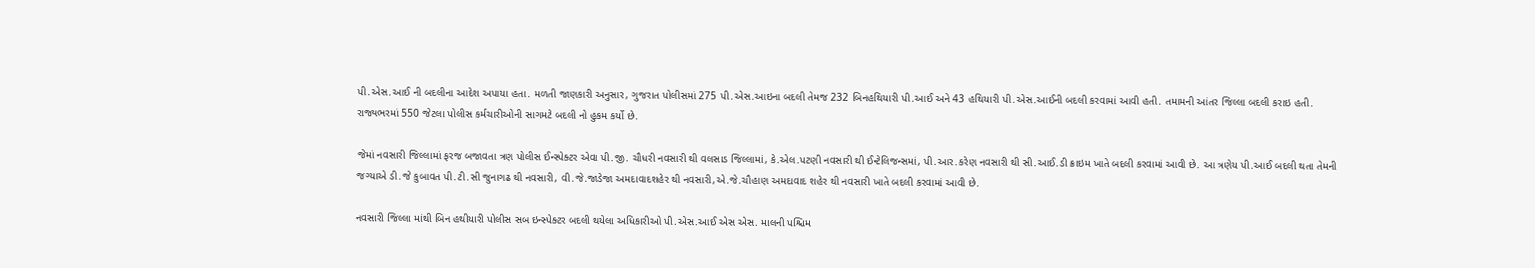પી.એસ.આઈ ની બદલીના આદેશ અપાયા હતા. મળતી જાણકારી અનુસાર, ગુજરાત પોલીસમાં 275 પી.એસ.આઇના બદલી તેમજ 232 બિનહથિયારી પી.આઈ અને 43 હથિયારી પી.એસ.આઈની બદલી કરવામાં આવી હતી. તમામની આંતર જિલ્લા બદલી કરાઇ હતી. રાજ્યભરમાં 550 જેટલા પોલીસ કર્મચારીઓની સાગમટે બદલી નો હુકમ કર્યો છે.

જેમાં નવસારી જિલ્લામાં ફરજ બજાવતા ત્રણ પોલીસ ઈન્સ્પેક્ટર એવા પી.જી. ચૌધરી નવસારી થી વલસાડ જિલ્લામાં, કે.એલ.પટણી નવસારી થી ઈન્ટેલિજન્સમાં, પી.આર.કરેણ નવસારી થી સી.આઈ.ડી ક્રાઇમ ખાતે બદલી કરવામાં આવી છે. આ ત્રણેય પી.આઈ બદલી થતા તેમની જગ્યાએ ડી.જે કુબાવત પી.ટી.સી જુનાગઢ થી નવસારી, વી.જે.જાડેજા અમદાવાદશહેર થી નવસારી,એ.જે.ચૌહાણ અમદાવાદ શહેર થી નવસારી ખાતે બદલી કરવામાં આવી છે.

નવસારી જિલ્લા માંથી બિન હથીયારી પોલીસ સબ ઇન્સ્પેક્ટર બદલી થયેલા અધિકારીઓ પી.એસ.આઈ એસ એસ. માલની પશ્ચિમ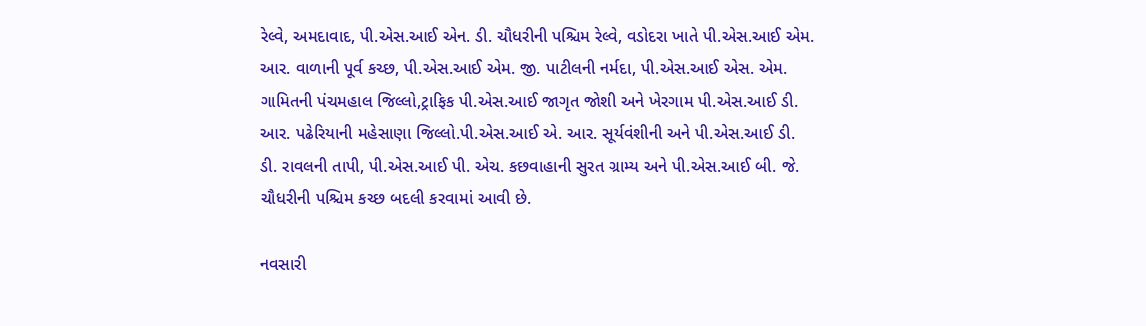રેલ્વે, અમદાવાદ, પી.એસ.આઈ એન. ડી. ચૌધરીની પશ્ચિમ રેલ્વે, વડોદરા ખાતે પી.એસ.આઈ એમ. આર. વાળાની પૂર્વ કચ્છ, પી.એસ.આઈ એમ. જી. પાટીલની નર્મદા, પી.એસ.આઈ એસ. એમ. ગામિતની પંચમહાલ જિલ્લો,ટ્રાફિક પી.એસ.આઈ જાગૃત જોશી અને ખેરગામ પી.એસ.આઈ ડી. આર. પઢેરિયાની મહેસાણા જિલ્લો.પી.એસ.આઈ એ. આર. સૂર્યવંશીની અને પી.એસ.આઈ ડી. ડી. રાવલની તાપી, પી.એસ.આઈ પી. એચ. કછવાહાની સુરત ગ્રામ્ય અને પી.એસ.આઈ બી. જે. ચૌધરીની પશ્ચિમ કચ્છ બદલી કરવામાં આવી છે.

નવસારી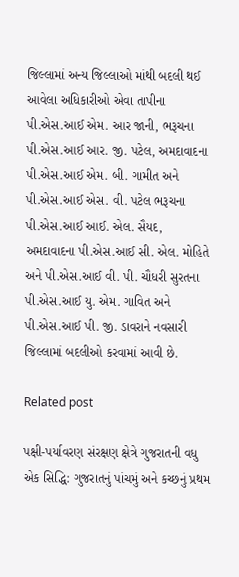જિલ્લામાં અન્ય જિલ્લાઓ માંથી બદલી થઈ આવેલા અધિકારીઓ એવા તાપીના પી.એસ.આઈ એમ. આર જાની, ભરૂચના પી.એસ.આઈ આર. જી. પટેલ, અમદાવાદના પી.એસ.આઈ એમ. બી. ગામીત અને પી.એસ.આઈ એસ. વી. પટેલ ભરૂચના પી.એસ.આઈ આઈ. એલ. સૈયદ, અમદાવાદના પી.એસ.આઈ સી. એલ. મોહિતે અને પી.એસ.આઈ વી. પી. ચૌધરી સુરતના પી.એસ.આઈ યુ. એમ. ગાવિત અને પી.એસ.આઈ પી. જી. ડાવરાને નવસારી જિલ્લામાં બદલીઓ કરવામાં આવી છે.

Related post

પક્ષી-પર્યાવરણ સંરક્ષણ ક્ષેત્રે ગુજરાતની વધુ એક સિદ્ધિ: ગુજરાતનું પાંચમું અને કચ્છનું પ્રથમ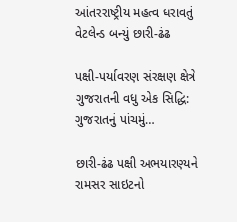આંતરરાષ્ટ્રીય મહત્વ ધરાવતું વેટલેન્ડ બન્યું છારી-ઢંઢ

પક્ષી-પર્યાવરણ સંરક્ષણ ક્ષેત્રે ગુજરાતની વધુ એક સિદ્ધિ: ગુજરાતનું પાંચમું…

છારી-ઢંઢ પક્ષી અભયારણ્યને રામસર સાઇટનો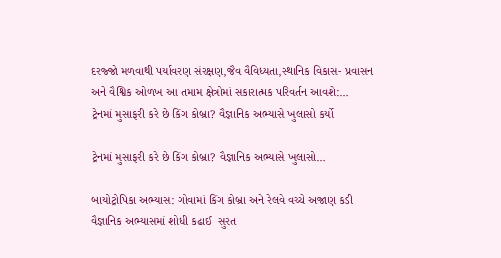દરજ્જો મળવાથી પર્યાવરણ સંરક્ષણ,જૈવ વૈવિધ્યતા,સ્થાનિક વિકાસ- પ્રવાસન અને વૈશ્વિક ઓળખ આ તમામ ક્ષેત્રોમાં સકારાત્મક પરિવર્તન આવશે:…
ટ્રેનમાં મુસાફરી કરે છે કિંગ કોબ્રા? વૈજ્ઞાનિક અભ્યાસે ખુલાસો કર્યો

ટ્રેનમાં મુસાફરી કરે છે કિંગ કોબ્રા? વૈજ્ઞાનિક અભ્યાસે ખુલાસો…

બાયોટ્રોપિકા અભ્યાસ: ગોવામાં કિંગ કોબ્રા અને રેલવે વચ્ચે અજાણ કડી વૈજ્ઞાનિક અભ્યાસમાં શોધી કઢાઈ  સુરત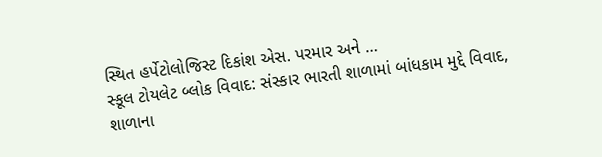સ્થિત હર્પેટોલોજિસ્ટ દિકાંશ એસ. પરમાર અને …
સ્કૂલ ટોયલેટ બ્લોક વિવાદ: સંસ્કાર ભારતી શાળામાં બાંધકામ મુદ્દે વિવાદ, શાળાના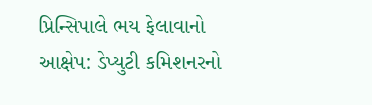પ્રિન્સિપાલે ભય ફેલાવાનો આક્ષેપ: ડેપ્યુટી કમિશનરનો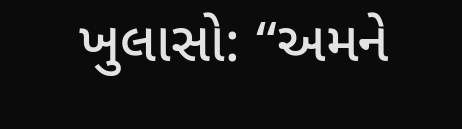ખુલાસો: “અમને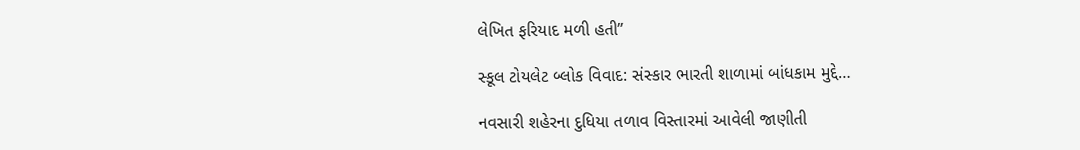લેખિત ફરિયાદ મળી હતી”

સ્કૂલ ટોયલેટ બ્લોક વિવાદ: સંસ્કાર ભારતી શાળામાં બાંધકામ મુદ્દે…

નવસારી શહેરના દુધિયા તળાવ વિસ્તારમાં આવેલી જાણીતી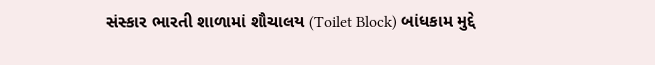સંસ્કાર ભારતી શાળામાં શૌચાલય (Toilet Block) બાંધકામ મુદ્દે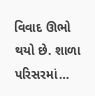વિવાદ ઊભો થયો છે. શાળા પરિસરમાં…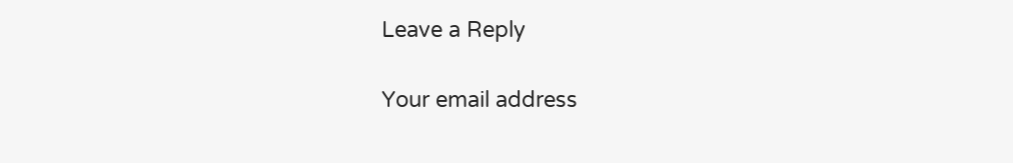Leave a Reply

Your email address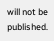will not be published.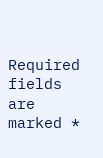Required fields are marked *